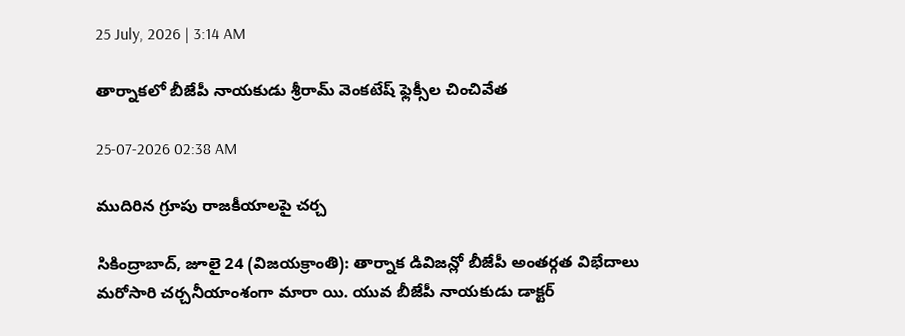25 July, 2026 | 3:14 AM

తార్నాకలో బీజేపీ నాయకుడు శ్రీరామ్ వెంకటేష్ ఫ్లెక్సీల చించివేత

25-07-2026 02:38 AM

ముదిరిన గ్రూపు రాజకీయాలపై చర్చ

సికింద్రాబాద్, జూలై 24 (విజయక్రాంతి): తార్నాక డివిజన్లో బీజేపీ అంతర్గత విభేదాలు మరోసారి చర్చనీయాంశంగా మారా యి. యువ బీజేపీ నాయకుడు డాక్టర్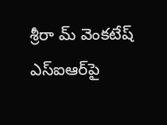శ్రీరా మ్ వెంకటేష్ ఎస్‌ఐఆర్‌పై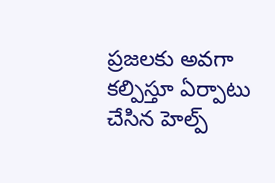ప్రజలకు అవగా కల్పిస్తూ ఏర్పాటు చేసిన హెల్ప్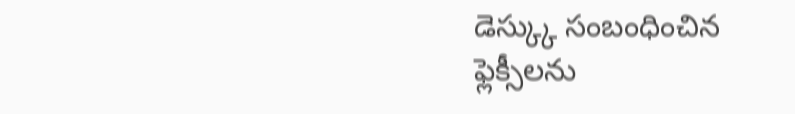డెస్క్కు సంబంధించిన ఫ్లెక్సీలను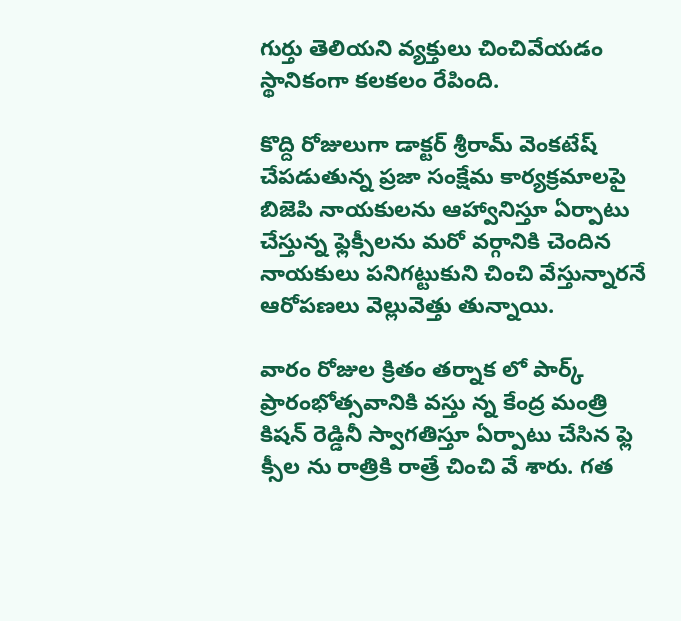గుర్తు తెలియని వ్యక్తులు చించివేయడం స్థానికంగా కలకలం రేపింది.

కొద్ది రోజులుగా డాక్టర్ శ్రీరామ్ వెంకటేష్ చేపడుతున్న ప్రజా సంక్షేమ కార్యక్రమాలపై బిజెపి నాయకులను ఆహ్వానిస్తూ ఏర్పాటు చేస్తున్న ఫ్లెక్సీలను మరో వర్గానికి చెందిన నాయకులు పనిగట్టుకుని చించి వేస్తున్నారనే ఆరోపణలు వెల్లువెత్తు తున్నాయి.

వారం రోజుల క్రితం తర్నాక లో పార్క్ ప్రారంభోత్సవానికి వస్తు న్న కేంద్ర మంత్రి కిషన్ రెడ్డినీ స్వాగతిస్తూ ఏర్పాటు చేసిన ఫ్లె క్సీల ను రాత్రికి రాత్రే చించి వే శారు. గత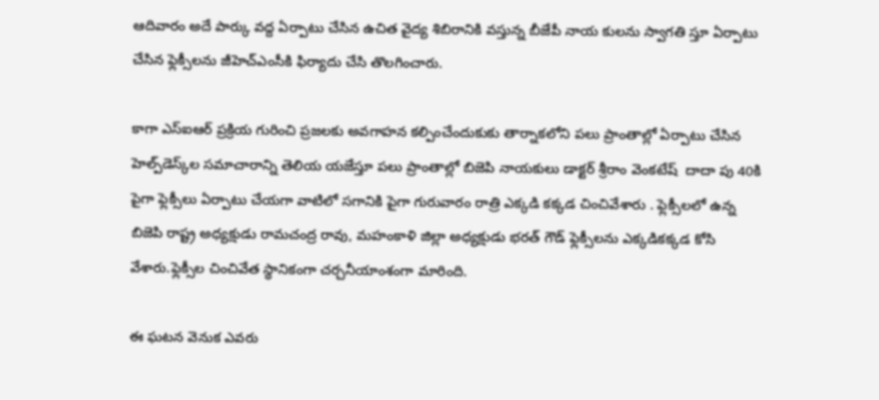ఆదివారం అదే పార్కు వద్ద ఏర్పాటు చేసిన ఉచిత వైద్య శిబిరానికి వస్తున్న బీజేపీ నాయ కులను స్వాగతి స్తూ ఏర్పాటు చేసిన ఫ్లెక్సీలను జీహెచ్‌ఎంసీకి ఫిర్యాదు చేసి తొలగించారు.

కాగా ఎస్‌ఐఆర్ ప్రక్రియ గురించి ప్రజలకు అవగాహన కల్పించేందుకుకు తార్నాకలోని పలు ప్రాంతాల్లో ఏర్పాటు చేసిన హెల్ప్‌డెస్క్‌ల సమాచారాన్ని తెలియ యజేస్తూ పలు ప్రాంతాల్లో బిజెపి నాయకులు డాక్టర్ శ్రీరాం వెంకటేష్  దాదా పు 40కి పైగా ఫ్లెక్సీలు ఏర్పాటు చేయగా వాటిలో సగానికి పైగా గురువారం రాత్రి ఎక్కడి కక్కడ చించివేశారు . ఫ్లెక్సీలలో ఉన్న బిజెపి రాష్ట్ర అధ్యక్షుడు రామచంద్ర రావు, మహంకాళి జిల్లా అధ్యక్షుడు భరత్ గౌడ్ ఫ్లెక్సీలను ఎక్కడికక్కడ కోసి వేశారు.ఫ్లెక్సీల చించివేత స్థానికంగా చర్చనీయాంశంగా మారింది.

ఈ ఘటన వెనుక ఎవరు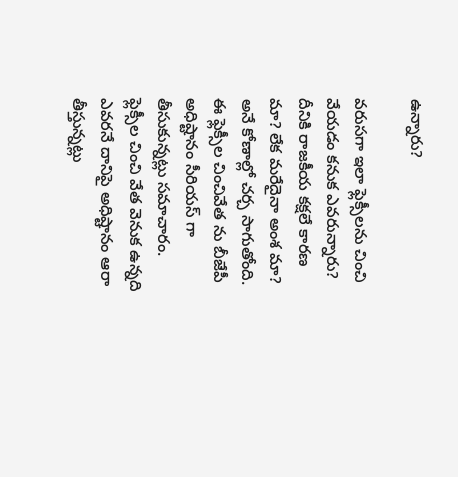ఉన్నారు?

వరుసగా ఇలా ఫ్లెక్సీలను చించి వేయడం కనుక ఎవరున్నారు? దీనికి రాజకీయ కక్షలే కారణ మా? లేక మరేదైనా అంశ మా? అనే కోణాల్లో చర్చ సాగుతోంది. ఈ ఫ్లెక్సీల చించివేత ను బీజేపీ అధిష్టానం సీరియస్ గా తీసుకున్నట్లు సమాచారం. ఫ్లెక్సీల చించి వేత వెనుక ఉన్నది ఎవరనే దానిపై అధిష్టానం ఆరా తీస్తున్నట్లు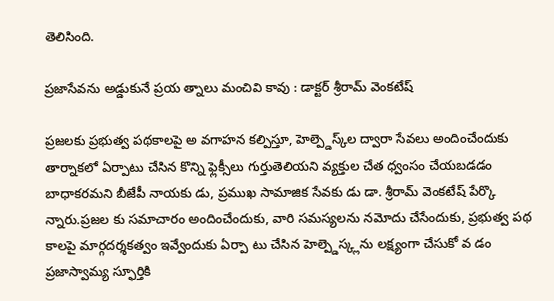తెలిసింది.

ప్రజాసేవను అడ్డుకునే ప్రయ త్నాలు మంచివి కావు : డాక్టర్ శ్రీరామ్ వెంకటేష్

ప్రజలకు ప్రభుత్వ పథకాలపై అ వగాహన కల్పిస్తూ, హెల్ప్డెస్క్‌ల ద్వారా సేవలు అందించేందుకు తార్నాకలో ఏర్పాటు చేసిన కొన్ని ఫ్లెక్సీలు గుర్తుతెలియని వ్యక్తుల చేత ధ్వంసం చేయబడడం బాధాకరమని బీజేపీ నాయకు డు, ప్రముఖ సామాజిక సేవకు డు డా. శ్రీరామ్ వెంకటేష్ పేర్కొ న్నారు.ప్రజల కు సమాచారం అందించేందుకు, వారి సమస్యలను నమోదు చేసేందుకు, ప్రభుత్వ పథ కాలపై మార్గదర్శకత్వం ఇవ్వేందుకు ఏర్పా టు చేసిన హెల్ప్డెస్క్లను లక్ష్యంగా చేసుకో వ డం ప్రజాస్వామ్య స్ఫూర్తికి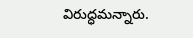విరుద్ధమన్నారు.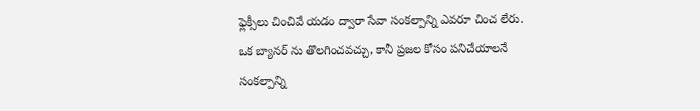ఫ్లెక్సీలు చించివే యడం ద్వారా సేవా సంకల్పాన్ని ఎవరూ చించ లేరు. ఒక బ్యానర్ ను తొలగించవచ్చు, కానీ ప్రజల కోసం పనిచేయాలనే సంకల్పాన్ని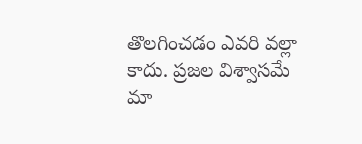తొలగించడం ఎవరి వల్లా కాదు. ప్రజల విశ్వాసమే మా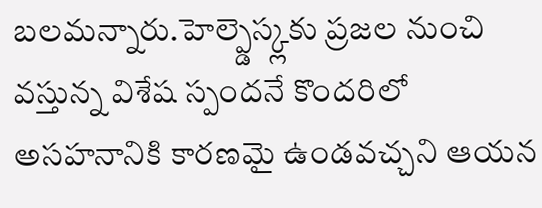బలమన్నారు.హెల్ప్డెస్క్లకు ప్రజల నుంచి వస్తున్న విశేష స్పందనే కొందరిలో అసహనానికి కారణమై ఉండవచ్చని ఆయన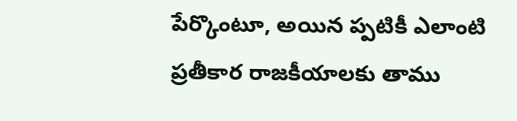పేర్కొంటూ, అయిన ప్పటికీ ఎలాంటి ప్రతీకార రాజకీయాలకు తాము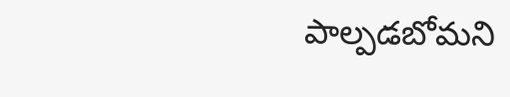పాల్పడబోమని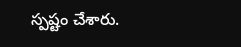స్పష్టం చేశారు.